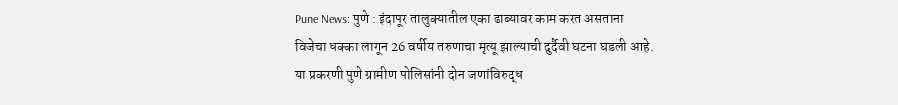Pune News: पुणे : इंदापूर तालुक्यातील एका ढाब्यावर काम करत असताना विजेचा धक्का लागून 26 वर्षीय तरुणाचा मृत्यू झाल्याची दुर्दैवी घटना घडली आहे. या प्रकरणी पुणे ग्रामीण पोलिसांनी दोन जणांविरुद्ध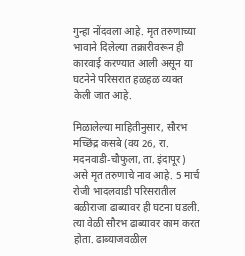गुन्हा नोंदवला आहे. मृत तरुणाच्या भावाने दिलेल्या तक्रारीवरून ही कारवाई करण्यात आली असून या घटनेने परिसरात हळहळ व्यक्त केली जात आहे.

मिळालेल्या माहितीनुसार, सौरभ मच्छिंद्र कसबे (वय 26, रा. मदनवाडी-चौफुला, ता. इंदापूर) असे मृत तरुणाचे नाव आहे. 5 मार्च रोजी भादलवाडी परिसरातील बळीराजा ढाब्यावर ही घटना घडली. त्या वेळी सौरभ ढाब्यावर काम करत होता. ढाब्याजवळील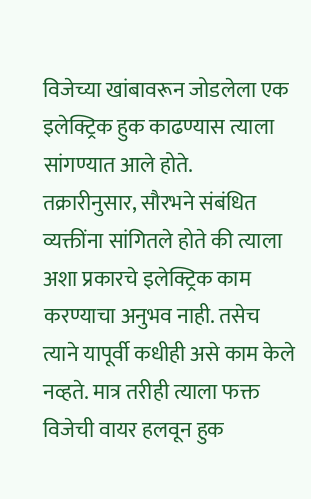विजेच्या खांबावरून जोडलेला एक इलेक्ट्रिक हुक काढण्यास त्याला सांगण्यात आले होते.
तक्रारीनुसार, सौरभने संबंधित व्यक्तींना सांगितले होते की त्याला अशा प्रकारचे इलेक्ट्रिक काम करण्याचा अनुभव नाही. तसेच त्याने यापूर्वी कधीही असे काम केले नव्हते. मात्र तरीही त्याला फक्त विजेची वायर हलवून हुक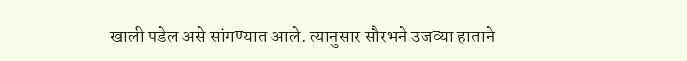खाली पडेल असे सांगण्यात आले. त्यानुसार सौरभने उजव्या हाताने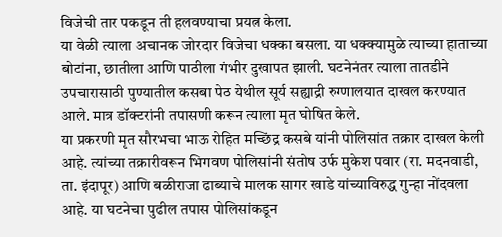विजेची तार पकडून ती हलवण्याचा प्रयत्न केला.
या वेळी त्याला अचानक जोरदार विजेचा धक्का बसला. या धक्क्यामुळे त्याच्या हाताच्या बोटांना, छातीला आणि पाठीला गंभीर दुखापत झाली. घटनेनंतर त्याला तातडीने उपचारासाठी पुण्यातील कसबा पेठ येथील सूर्य सह्याद्री रुग्णालयात दाखल करण्यात आले. मात्र डॉक्टरांनी तपासणी करून त्याला मृत घोषित केले.
या प्रकरणी मृत सौरभचा भाऊ रोहित मच्छिंद्र कसबे यांनी पोलिसांत तक्रार दाखल केली आहे. त्यांच्या तक्रारीवरून भिगवण पोलिसांनी संतोष उर्फ मुकेश पवार (रा. मदनवाडी, ता. इंदापूर) आणि बळीराजा ढाब्याचे मालक सागर खाडे यांच्याविरुद्ध गुन्हा नोंदवला आहे. या घटनेचा पुढील तपास पोलिसांकडून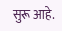सुरू आहे.